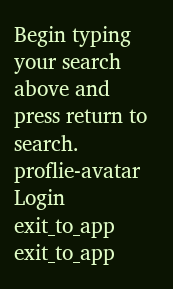Begin typing your search above and press return to search.
proflie-avatar
Login
exit_to_app
exit_to_app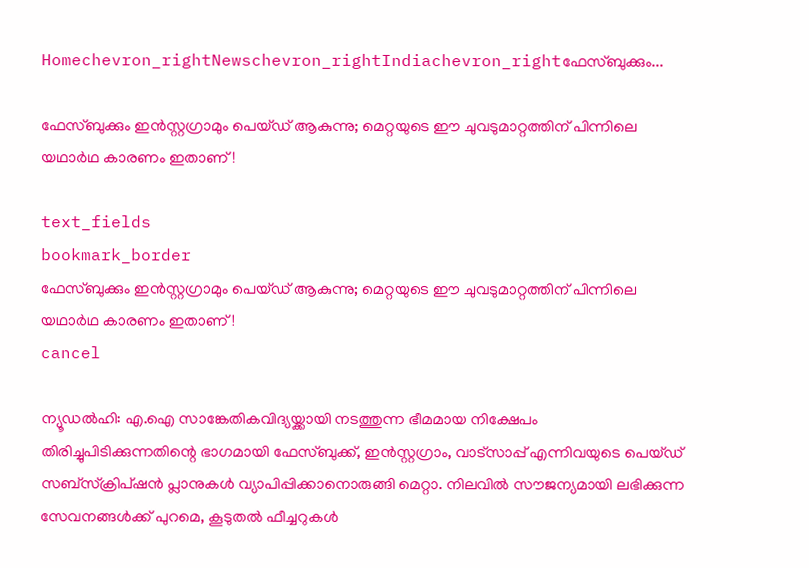Homechevron_rightNewschevron_rightIndiachevron_rightഫേസ്ബുക്കും...

ഫേസ്ബുക്കും ഇൻസ്റ്റഗ്രാമും പെയ്ഡ് ആകുന്നു; മെറ്റയുടെ ഈ ചുവടുമാറ്റത്തിന് പിന്നിലെ യഥാർഥ കാരണം ഇതാണ്!

text_fields
bookmark_border
ഫേസ്ബുക്കും ഇൻസ്റ്റഗ്രാമും പെയ്ഡ് ആകുന്നു; മെറ്റയുടെ ഈ ചുവടുമാറ്റത്തിന് പിന്നിലെ യഥാർഥ കാരണം ഇതാണ്!
cancel

ന്യൂഡൽഹി: എ.ഐ സാങ്കേതികവിദ്യയ്ക്കായി നടത്തുന്ന ഭീമമായ നിക്ഷേപം തിരിച്ചുപിടിക്കുന്നതിന്റെ ഭാഗമായി ഫേസ്ബുക്ക്, ഇൻസ്റ്റഗ്രാം, വാട്സാപ്പ് എന്നിവയുടെ പെയ്ഡ് സബ്‌സ്‌ക്രിപ്ഷൻ പ്ലാനുകൾ വ്യാപിപ്പിക്കാനൊരുങ്ങി മെറ്റാ. നിലവിൽ സൗജന്യമായി ലഭിക്കുന്ന സേവനങ്ങൾക്ക് പുറമെ, കൂടുതൽ ഫീച്ചറുകൾ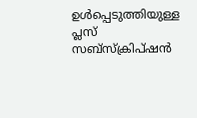ഉൾപ്പെടുത്തിയുള്ള പ്ലസ് സബ്‌സ്‌ക്രിപ്ഷൻ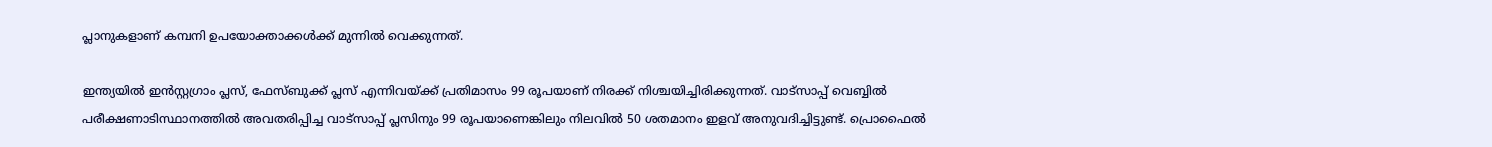പ്ലാനുകളാണ് കമ്പനി ഉപയോക്താക്കൾക്ക് മുന്നിൽ വെക്കുന്നത്.

ഇന്ത്യയിൽ ഇൻസ്റ്റഗ്രാം പ്ലസ്, ഫേസ്ബുക്ക് പ്ലസ് എന്നിവയ്ക്ക് പ്രതിമാസം 99 രൂപയാണ് നിരക്ക് നിശ്ചയിച്ചിരിക്കുന്നത്. വാട്സാപ്പ് വെബ്ബിൽ പരീക്ഷണാടിസ്ഥാനത്തിൽ അവതരിപ്പിച്ച വാട്സാപ്പ് പ്ലസിനും 99 രൂപയാണെങ്കിലും നിലവിൽ 50 ശതമാനം ഇളവ് അനുവദിച്ചിട്ടുണ്ട്. പ്രൊഫൈൽ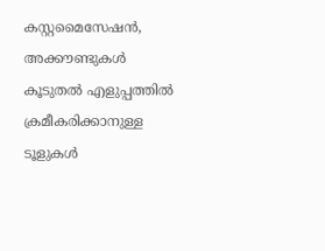കസ്റ്റമൈസേഷൻ, അക്കൗണ്ടുകൾ കൂടുതൽ എളുപ്പത്തിൽ ക്രമീകരിക്കാനുള്ള ടൂളുകൾ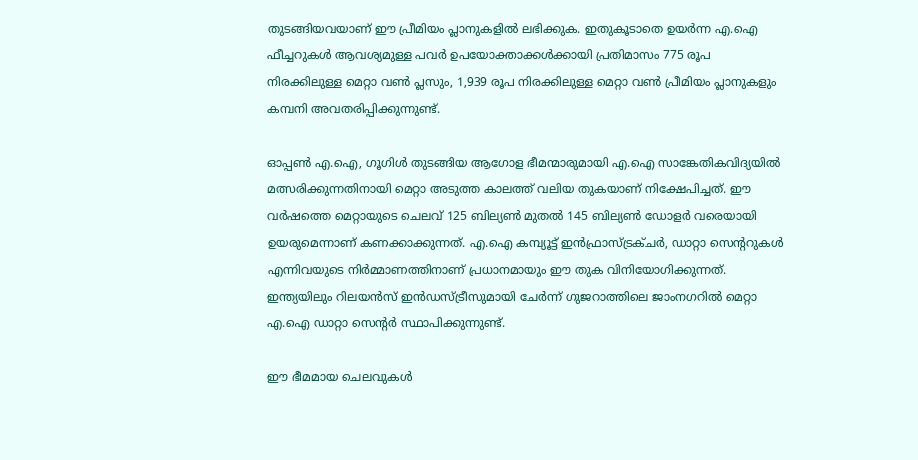തുടങ്ങിയവയാണ് ഈ പ്രീമിയം പ്ലാനുകളിൽ ലഭിക്കുക. ഇതുകൂടാതെ ഉയർന്ന എ.ഐ ഫീച്ചറുകൾ ആവശ്യമുള്ള പവർ ഉപയോക്താക്കൾക്കായി പ്രതിമാസം 775 രൂപ നിരക്കിലുള്ള മെറ്റാ വൺ പ്ലസും, 1,939 രൂപ നിരക്കിലുള്ള മെറ്റാ വൺ പ്രീമിയം പ്ലാനുകളും കമ്പനി അവതരിപ്പിക്കുന്നുണ്ട്.

ഓപ്പൺ എ.ഐ, ഗൂഗിൾ തുടങ്ങിയ ആഗോള ഭീമന്മാരുമായി എ.ഐ സാങ്കേതികവിദ്യയിൽ മത്സരിക്കുന്നതിനായി മെറ്റാ അടുത്ത കാലത്ത് വലിയ തുകയാണ് നിക്ഷേപിച്ചത്. ഈ വർഷത്തെ മെറ്റായുടെ ചെലവ് 125 ബില്യൺ മുതൽ 145 ബില്യൺ ഡോളർ വരെയായി ഉയരുമെന്നാണ് കണക്കാക്കുന്നത്. എ.ഐ കമ്പ്യൂട്ട് ഇൻഫ്രാസ്ട്രക്ചർ, ഡാറ്റാ സെന്ററുകൾ എന്നിവയുടെ നിർമ്മാണത്തിനാണ് പ്രധാനമായും ഈ തുക വിനിയോഗിക്കുന്നത്. ഇന്ത്യയിലും റിലയൻസ് ഇൻഡസ്ട്രീസുമായി ചേർന്ന് ഗുജറാത്തിലെ ജാംനഗറിൽ മെറ്റാ എ.ഐ ഡാറ്റാ സെന്റർ സ്ഥാപിക്കുന്നുണ്ട്.

ഈ ഭീമമായ ചെലവുകൾ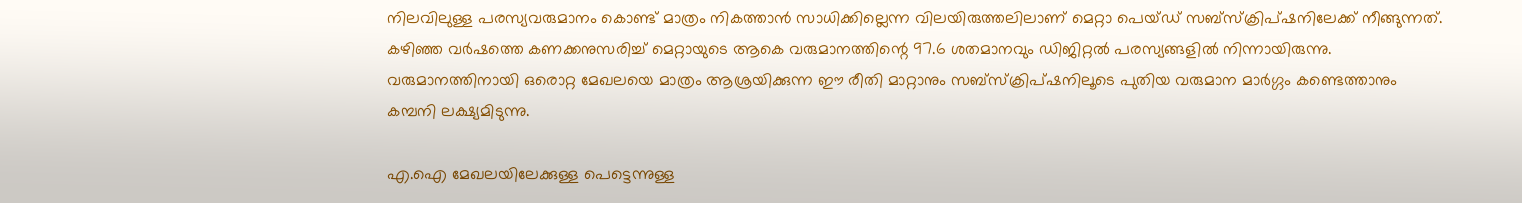നിലവിലുള്ള പരസ്യവരുമാനം കൊണ്ട് മാത്രം നികത്താൻ സാധിക്കില്ലെന്ന വിലയിരുത്തലിലാണ് മെറ്റാ പെയ്ഡ് സബ്‌സ്‌ക്രിപ്ഷനിലേക്ക് നീങ്ങുന്നത്. കഴിഞ്ഞ വർഷത്തെ കണക്കനുസരിച്ച് മെറ്റായുടെ ആകെ വരുമാനത്തിന്റെ 97.6 ശതമാനവും ഡിജിറ്റൽ പരസ്യങ്ങളിൽ നിന്നായിരുന്നു. വരുമാനത്തിനായി ഒരൊറ്റ മേഖലയെ മാത്രം ആശ്രയിക്കുന്ന ഈ രീതി മാറ്റാനും സബ്‌സ്‌ക്രിപ്ഷനിലൂടെ പുതിയ വരുമാന മാർഗ്ഗം കണ്ടെത്താനും കമ്പനി ലക്ഷ്യമിടുന്നു.

എ.ഐ മേഖലയിലേക്കുള്ള പെട്ടെന്നുള്ള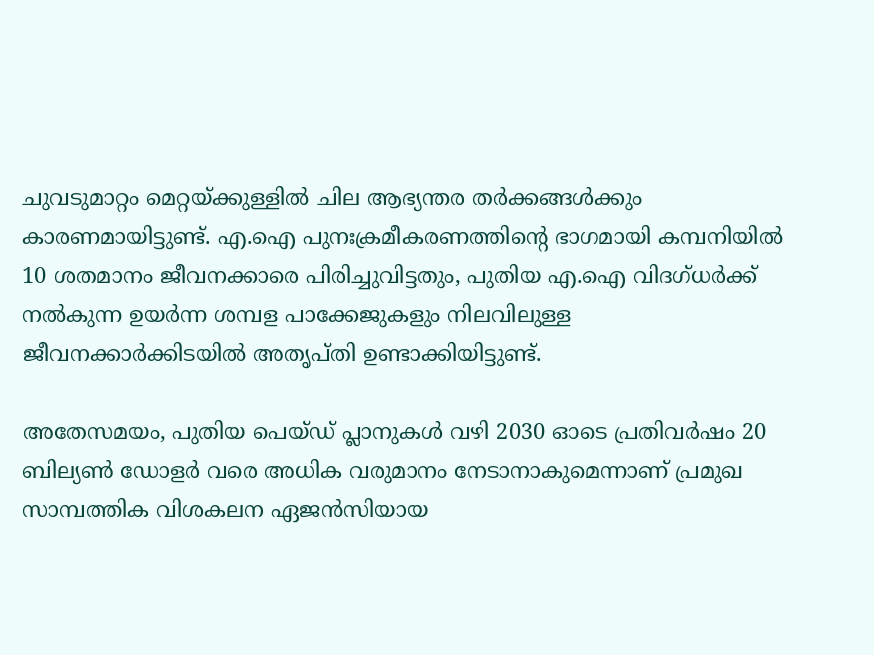ചുവടുമാറ്റം മെറ്റയ്ക്കുള്ളിൽ ചില ആഭ്യന്തര തർക്കങ്ങൾക്കും കാരണമായിട്ടുണ്ട്. എ.ഐ പുനഃക്രമീകരണത്തിന്റെ ഭാഗമായി കമ്പനിയിൽ 10 ശതമാനം ജീവനക്കാരെ പിരിച്ചുവിട്ടതും, പുതിയ എ.ഐ വിദഗ്ധർക്ക് നൽകുന്ന ഉയർന്ന ശമ്പള പാക്കേജുകളും നിലവിലുള്ള ജീവനക്കാർക്കിടയിൽ അതൃപ്തി ഉണ്ടാക്കിയിട്ടുണ്ട്.

അതേസമയം, പുതിയ പെയ്ഡ് പ്ലാനുകൾ വഴി 2030 ഓടെ പ്രതിവർഷം 20 ബില്യൺ ഡോളർ വരെ അധിക വരുമാനം നേടാനാകുമെന്നാണ് പ്രമുഖ സാമ്പത്തിക വിശകലന ഏജൻസിയായ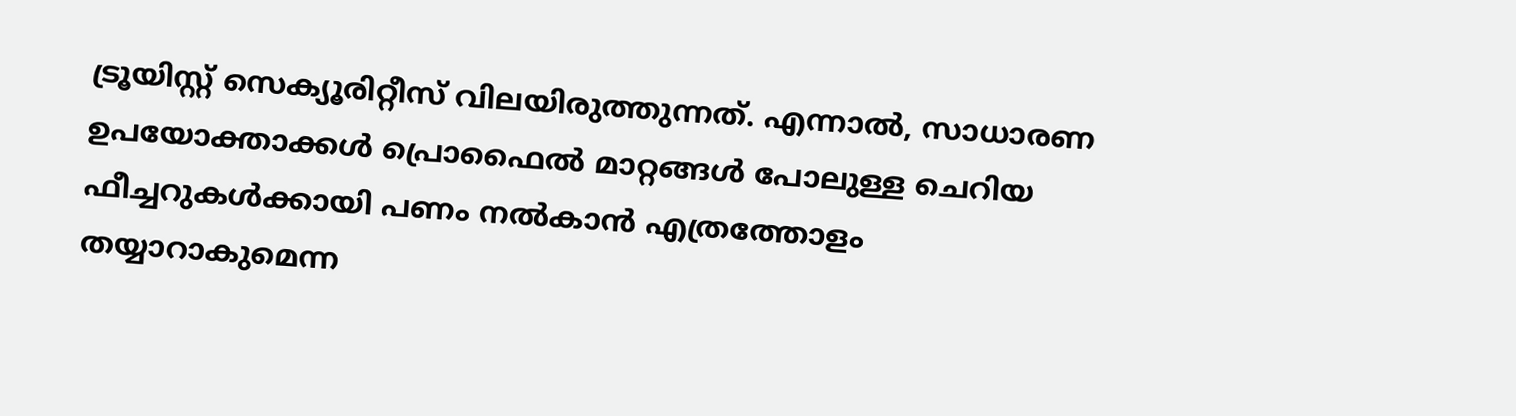ട്രൂയിസ്റ്റ് സെക്യൂരിറ്റീസ് വിലയിരുത്തുന്നത്. എന്നാൽ, സാധാരണ ഉപയോക്താക്കൾ പ്രൊഫൈൽ മാറ്റങ്ങൾ പോലുള്ള ചെറിയ ഫീച്ചറുകൾക്കായി പണം നൽകാൻ എത്രത്തോളം തയ്യാറാകുമെന്ന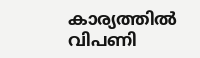കാര്യത്തിൽ വിപണി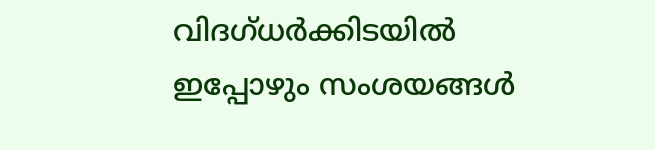വിദഗ്ധർക്കിടയിൽ ഇപ്പോഴും സംശയങ്ങൾ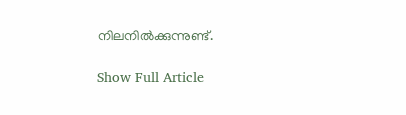നിലനിൽക്കുന്നുണ്ട്.

Show Full Article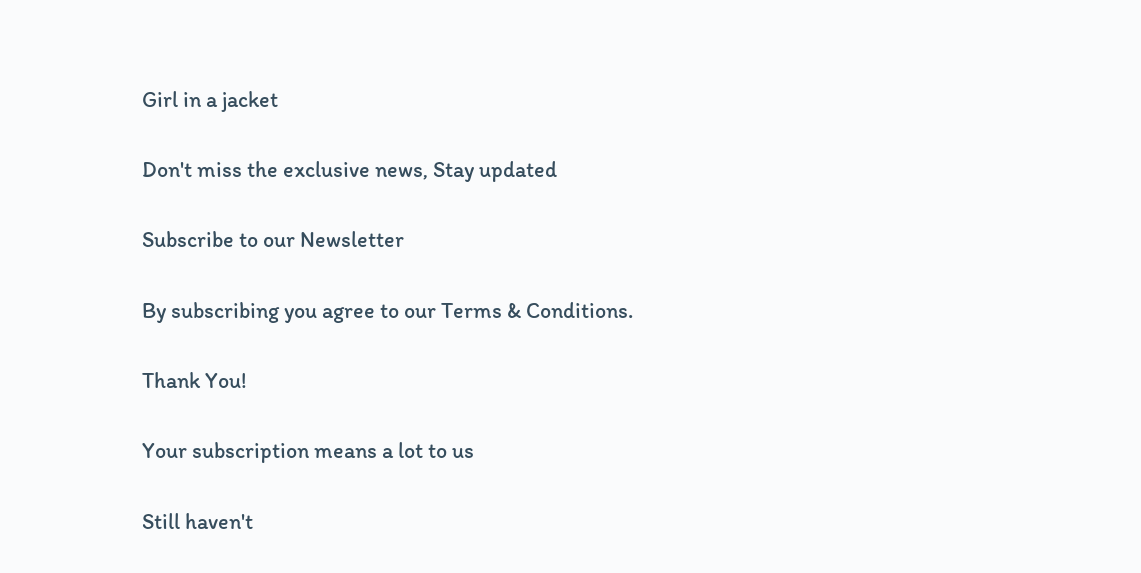Girl in a jacket

Don't miss the exclusive news, Stay updated

Subscribe to our Newsletter

By subscribing you agree to our Terms & Conditions.

Thank You!

Your subscription means a lot to us

Still haven't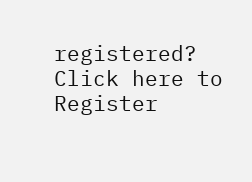registered? Click here to Register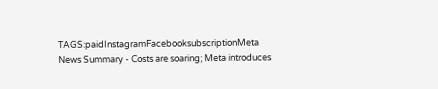TAGS:paidInstagramFacebooksubscriptionMeta
News Summary - Costs are soaring; Meta introduces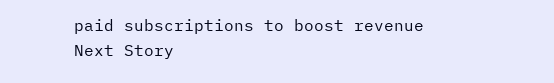paid subscriptions to boost revenue
Next Story